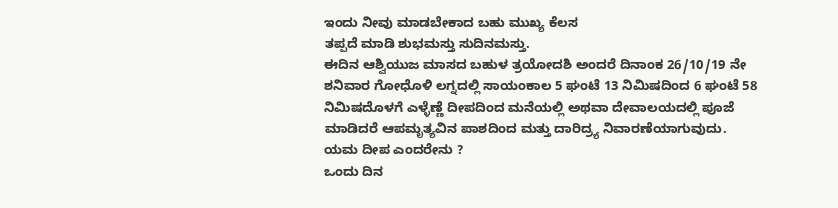ಇಂದು ನೀವು ಮಾಡಬೇಕಾದ ಬಹು ಮುಖ್ಯ ಕೆಲಸ
ತಪ್ಪದೆ ಮಾಡಿ ಶುಭಮಸ್ತು ಸುದಿನಮಸ್ತು.
ಈದಿನ ಆಶ್ವಿಯುಜ ಮಾಸದ ಬಹುಳ ತ್ರಯೋದಶಿ ಅಂದರೆ ದಿನಾಂಕ 26/10/19 ನೇ ಶನಿವಾರ ಗೋಧೊಳಿ ಲಗ್ನದಲ್ಲಿ ಸಾಯಂಕಾಲ 5 ಘಂಟೆ 13 ನಿಮಿಷದಿಂದ 6 ಘಂಟೆ 58 ನಿಮಿಷದೊಳಗೆ ಎಳ್ಳೆಣ್ಣೆ ದೀಪದಿಂದ ಮನೆಯಲ್ಲಿ ಅಥವಾ ದೇವಾಲಯದಲ್ಲಿ ಪೂಜೆ ಮಾಡಿದರೆ ಆಪಮೃತ್ಯವಿನ ಪಾಶದಿಂದ ಮತ್ತು ದಾರಿದ್ರ್ಯ ನಿವಾರಣೆಯಾಗುವುದು.
ಯಮ ದೀಪ ಎಂದರೇನು ?
ಒಂದು ದಿನ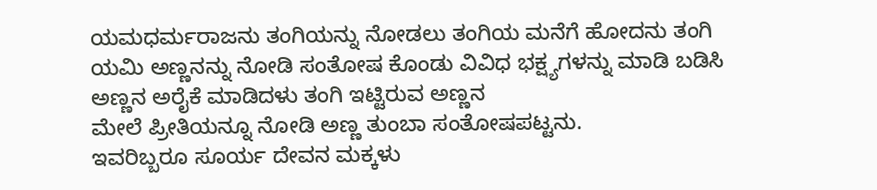ಯಮಧರ್ಮರಾಜನು ತಂಗಿಯನ್ನು ನೋಡಲು ತಂಗಿಯ ಮನೆಗೆ ಹೋದನು ತಂಗಿ ಯಮಿ ಅಣ್ಣನನ್ನು ನೋಡಿ ಸಂತೋಷ ಕೊಂಡು ವಿವಿಧ ಭಕ್ಷ್ಯಗಳನ್ನು ಮಾಡಿ ಬಡಿಸಿ ಅಣ್ಣನ ಅರೈಕೆ ಮಾಡಿದಳು ತಂಗಿ ಇಟ್ಟಿರುವ ಅಣ್ಣನ
ಮೇಲೆ ಪ್ರೀತಿಯನ್ನೂ ನೋಡಿ ಅಣ್ಣ ತುಂಬಾ ಸಂತೋಷಪಟ್ಟನು.
ಇವರಿಬ್ಬರೂ ಸೂರ್ಯ ದೇವನ ಮಕ್ಕಳು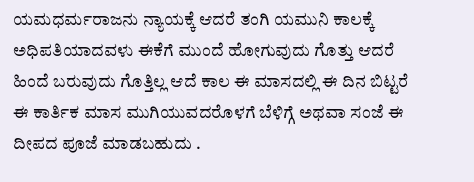ಯಮಧರ್ಮರಾಜನು ನ್ಯಾಯಕ್ಕೆ ಆದರೆ ತಂಗಿ ಯಮುನಿ ಕಾಲಕ್ಕೆ ಅಧಿಪತಿಯಾದವಳು ಈಕೆಗೆ ಮುಂದೆ ಹೋಗುವುದು ಗೊತ್ತು ಆದರೆ ಹಿಂದೆ ಬರುವುದು ಗೊತ್ತಿಲ್ಲ ಆದೆ ಕಾಲ ಈ ಮಾಸದಲ್ಲಿ ಈ ದಿನ ಬಿಟ್ಟರೆ ಈ ಕಾರ್ತಿಕ ಮಾಸ ಮುಗಿಯುವದರೊಳಗೆ ಬೆಳಿಗ್ಗೆ ಅಥವಾ ಸಂಜೆ ಈ ದೀಪದ ಪೂಜೆ ಮಾಡಬಹುದು .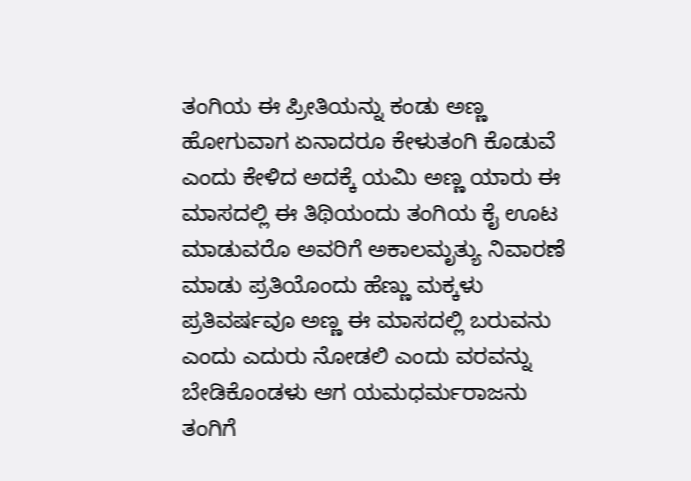ತಂಗಿಯ ಈ ಪ್ರೀತಿಯನ್ನು ಕಂಡು ಅಣ್ಣ ಹೋಗುವಾಗ ಏನಾದರೂ ಕೇಳುತಂಗಿ ಕೊಡುವೆ ಎಂದು ಕೇಳಿದ ಅದಕ್ಕೆ ಯಮಿ ಅಣ್ಣ ಯಾರು ಈ ಮಾಸದಲ್ಲಿ ಈ ತಿಥಿಯಂದು ತಂಗಿಯ ಕೈ ಊಟ ಮಾಡುವರೊ ಅವರಿಗೆ ಅಕಾಲಮೃತ್ಯು ನಿವಾರಣೆ ಮಾಡು ಪ್ರತಿಯೊಂದು ಹೆಣ್ಣು ಮಕ್ಕಳು ಪ್ರತಿವರ್ಷವೂ ಅಣ್ಣ ಈ ಮಾಸದಲ್ಲಿ ಬರುವನು ಎಂದು ಎದುರು ನೋಡಲಿ ಎಂದು ವರವನ್ನು ಬೇಡಿಕೊಂಡಳು ಆಗ ಯಮಧರ್ಮರಾಜನು ತಂಗಿಗೆ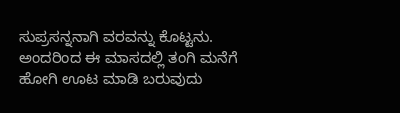ಸುಪ್ರಸನ್ನನಾಗಿ ವರವನ್ನು ಕೊಟ್ಟನು.
ಅಂದರಿಂದ ಈ ಮಾಸದಲ್ಲಿ ತಂಗಿ ಮನೆಗೆ ಹೋಗಿ ಊಟ ಮಾಡಿ ಬರುವುದು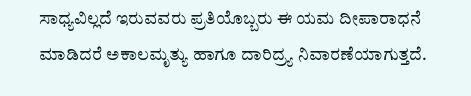ಸಾಧ್ಯವಿಲ್ಲದೆ ಇರುವವರು ಪ್ರತಿಯೊಬ್ಬರು ಈ ಯಮ ದೀಪಾರಾಧನೆ ಮಾಡಿದರೆ ಅಕಾಲಮೃತ್ಯು ಹಾಗೂ ದಾರಿದ್ರ್ಯ ನಿವಾರಣೆಯಾಗುತ್ತದೆ.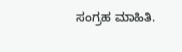ಸಂಗ್ರಹ ಮಾಹಿತಿ.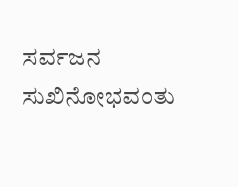ಸರ್ವಜನ ಸುಖಿನೋಭವಂತು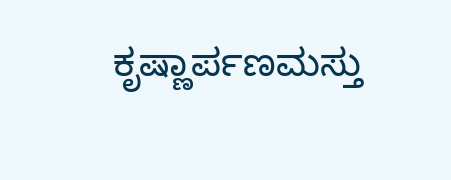ಕೃಷ್ಣಾರ್ಪಣಮಸ್ತು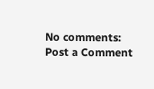No comments:
Post a Comment